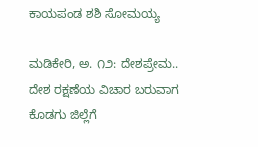ಕಾಯಪಂಡ ಶಶಿ ಸೋಮಯ್ಯ

ಮಡಿಕೇರಿ, ಅ. ೧೨: ದೇಶಪ್ರೇಮ.. ದೇಶ ರಕ್ಷಣೆಯ ವಿಚಾರ ಬರುವಾಗ ಕೊಡಗು ಜಿಲ್ಲೆಗೆ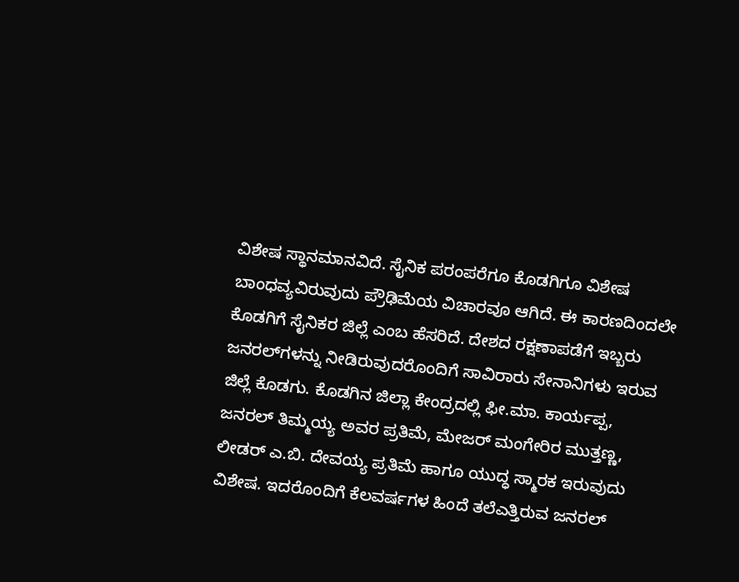ವಿಶೇಷ ಸ್ಥಾನಮಾನವಿದೆ. ಸೈನಿಕ ಪರಂಪರೆಗೂ ಕೊಡಗಿಗೂ ವಿಶೇಷ ಬಾಂಧವ್ಯವಿರುವುದು ಪ್ರೌಢಿಮೆಯ ವಿಚಾರವೂ ಆಗಿದೆ. ಈ ಕಾರಣದಿಂದಲೇ ಕೊಡಗಿಗೆ ಸೈನಿಕರ ಜಿಲ್ಲೆ ಎಂಬ ಹೆಸರಿದೆ. ದೇಶದ ರಕ್ಷಣಾಪಡೆಗೆ ಇಬ್ಬರು ಜನರಲ್‌ಗಳನ್ನು ನೀಡಿರುವುದರೊಂದಿಗೆ ಸಾವಿರಾರು ಸೇನಾನಿಗಳು ಇರುವ ಜಿಲ್ಲೆ ಕೊಡಗು. ಕೊಡಗಿನ ಜಿಲ್ಲಾ ಕೇಂದ್ರದಲ್ಲಿ ಫೀ.ಮಾ. ಕಾರ್ಯಪ್ಪ, ಜನರಲ್ ತಿಮ್ಮಯ್ಯ ಅವರ ಪ್ರತಿಮೆ, ಮೇಜರ್ ಮಂಗೇರಿರ ಮುತ್ತಣ್ಣ, ಲೀಡರ್ ಎ.ಬಿ. ದೇವಯ್ಯ ಪ್ರತಿಮೆ ಹಾಗೂ ಯುದ್ಧ ಸ್ಮಾರಕ ಇರುವುದು ವಿಶೇಷ. ಇದರೊಂದಿಗೆ ಕೆಲವರ್ಷಗಳ ಹಿಂದೆ ತಲೆಎತ್ತಿರುವ ಜನರಲ್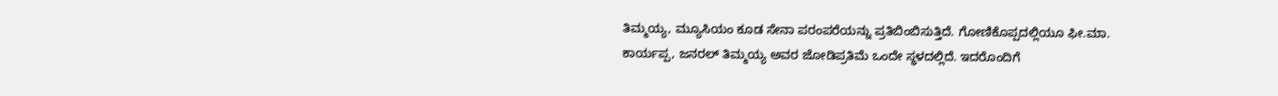ತಿಮ್ಮಯ್ಯ, ಮ್ಯೂಸಿಯಂ ಕೂಡ ಸೇನಾ ಪರಂಪರೆಯನ್ನು ಪ್ರತಿಬಿಂಬಿಸುತ್ತಿದೆ. ಗೋಣಿಕೊಪ್ಪದಲ್ಲಿಯೂ ಫೀ.ಮಾ. ಕಾರ್ಯಪ್ಪ, ಜನರಲ್ ತಿಮ್ಮಯ್ಯ ಅವರ ಜೋಡಿಪ್ರತಿಮೆ ಒಂದೇ ಸ್ಥಳದಲ್ಲಿದೆ. ಇದರೊಂದಿಗೆ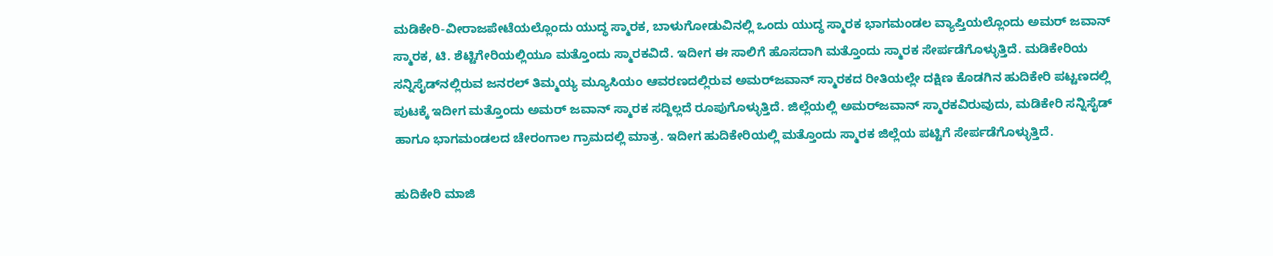ಮಡಿಕೇರಿ-ವೀರಾಜಪೇಟೆಯಲ್ಲೊಂದು ಯುದ್ಧ ಸ್ಮಾರಕ, ಬಾಳುಗೋಡುವಿನಲ್ಲಿ ಒಂದು ಯುದ್ಧ ಸ್ಮಾರಕ ಭಾಗಮಂಡಲ ವ್ಯಾಪ್ತಿಯಲ್ಲೊಂದು ಅಮರ್ ಜವಾನ್ ಸ್ಮಾರಕ, ಟಿ. ಶೆಟ್ಟಿಗೇರಿಯಲ್ಲಿಯೂ ಮತ್ತೊಂದು ಸ್ಮಾರಕವಿದೆ. ಇದೀಗ ಈ ಸಾಲಿಗೆ ಹೊಸದಾಗಿ ಮತ್ತೊಂದು ಸ್ಮಾರಕ ಸೇರ್ಪಡೆಗೊಳ್ಳುತ್ತಿದೆ. ಮಡಿಕೇರಿಯ ಸನ್ನಿಸೈಡ್‌ನಲ್ಲಿರುವ ಜನರಲ್ ತಿಮ್ಮಯ್ಯ ಮ್ಯೂಸಿಯಂ ಆವರಣದಲ್ಲಿರುವ ಅಮರ್‌ಜವಾನ್ ಸ್ಮಾರಕದ ರೀತಿಯಲ್ಲೇ ದಕ್ಷಿಣ ಕೊಡಗಿನ ಹುದಿಕೇರಿ ಪಟ್ಟಣದಲ್ಲಿ ಪುಟಕ್ಕೆ ಇದೀಗ ಮತ್ತೊಂದು ಅಮರ್ ಜವಾನ್ ಸ್ಮಾರಕ ಸದ್ದಿಲ್ಲದೆ ರೂಪುಗೊಳ್ಳುತ್ತಿದೆ. ಜಿಲ್ಲೆಯಲ್ಲಿ ಅಮರ್‌ಜವಾನ್ ಸ್ಮಾರಕವಿರುವುದು, ಮಡಿಕೇರಿ ಸನ್ನಿಸೈಡ್ ಹಾಗೂ ಭಾಗಮಂಡಲದ ಚೇರಂಗಾಲ ಗ್ರಾಮದಲ್ಲಿ ಮಾತ್ರ. ಇದೀಗ ಹುದಿಕೇರಿಯಲ್ಲಿ ಮತ್ತೊಂದು ಸ್ಮಾರಕ ಜಿಲ್ಲೆಯ ಪಟ್ಟಿಗೆ ಸೇರ್ಪಡೆಗೊಳ್ಳುತ್ತಿದೆ.

ಹುದಿಕೇರಿ ಮಾಜಿ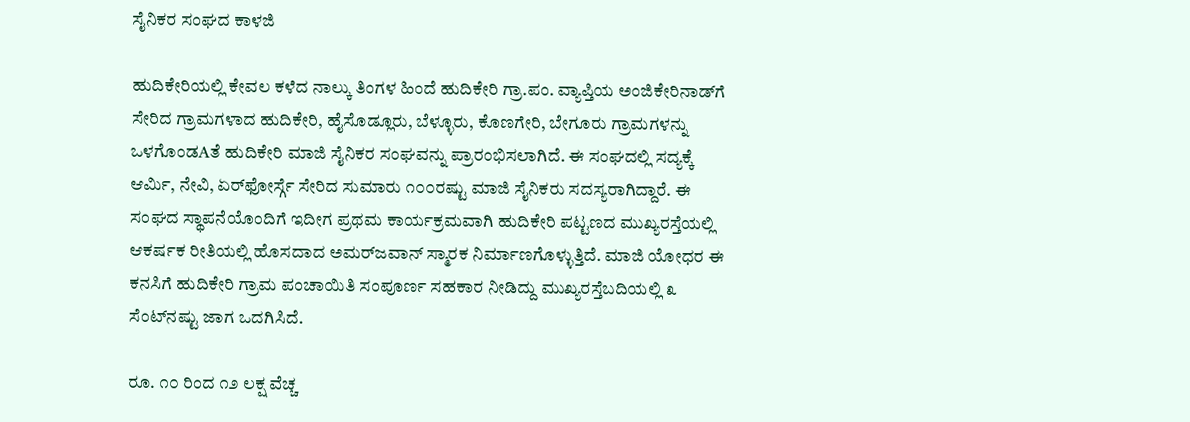ಸೈನಿಕರ ಸಂಘದ ಕಾಳಜಿ

ಹುದಿಕೇರಿಯಲ್ಲಿ ಕೇವಲ ಕಳೆದ ನಾಲ್ಕು ತಿಂಗಳ ಹಿಂದೆ ಹುದಿಕೇರಿ ಗ್ರಾ.ಪಂ. ವ್ಯಾಪ್ತಿಯ ಅಂಜಿಕೇರಿನಾಡ್‌ಗೆ ಸೇರಿದ ಗ್ರಾಮಗಳಾದ ಹುದಿಕೇರಿ, ಹೈಸೊಡ್ಲೂರು, ಬೆಳ್ಳೂರು, ಕೊಣಗೇರಿ, ಬೇಗೂರು ಗ್ರಾಮಗಳನ್ನು ಒಳಗೊಂಡAತೆ ಹುದಿಕೇರಿ ಮಾಜಿ ಸೈನಿಕರ ಸಂಘವನ್ನು ಪ್ರಾರಂಭಿಸಲಾಗಿದೆ. ಈ ಸಂಘದಲ್ಲಿ ಸದ್ಯಕ್ಕೆ ಆರ್ಮಿ, ನೇವಿ, ಏರ್‌ಫೋರ್ಸ್ಗೆ ಸೇರಿದ ಸುಮಾರು ೧೦೦ರಷ್ಟು ಮಾಜಿ ಸೈನಿಕರು ಸದಸ್ಯರಾಗಿದ್ದಾರೆ. ಈ ಸಂಘದ ಸ್ಥಾಪನೆಯೊಂದಿಗೆ ಇದೀಗ ಪ್ರಥಮ ಕಾರ್ಯಕ್ರಮವಾಗಿ ಹುದಿಕೇರಿ ಪಟ್ಟಣದ ಮುಖ್ಯರಸ್ತೆಯಲ್ಲಿ ಆಕರ್ಷಕ ರೀತಿಯಲ್ಲಿ ಹೊಸದಾದ ಅಮರ್‌ಜವಾನ್ ಸ್ಮಾರಕ ನಿರ್ಮಾಣಗೊಳ್ಳುತ್ತಿದೆ. ಮಾಜಿ ಯೋಧರ ಈ ಕನಸಿಗೆ ಹುದಿಕೇರಿ ಗ್ರಾಮ ಪಂಚಾಯಿತಿ ಸಂಪೂರ್ಣ ಸಹಕಾರ ನೀಡಿದ್ದು ಮುಖ್ಯರಸ್ತೆಬದಿಯಲ್ಲಿ ೩ ಸೆಂಟ್‌ನಷ್ಟು ಜಾಗ ಒದಗಿಸಿದೆ.

ರೂ. ೧೦ ರಿಂದ ೧೨ ಲಕ್ಷ ವೆಚ್ಚ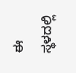ಈ ಸ್ಥಳದಲ್ಲಿ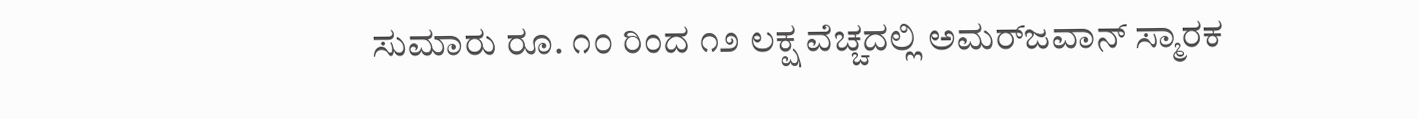ಸುಮಾರು ರೂ. ೧೦ ರಿಂದ ೧೨ ಲಕ್ಷ ವೆಚ್ಚದಲ್ಲಿ ಅಮರ್‌ಜವಾನ್ ಸ್ಮಾರಕ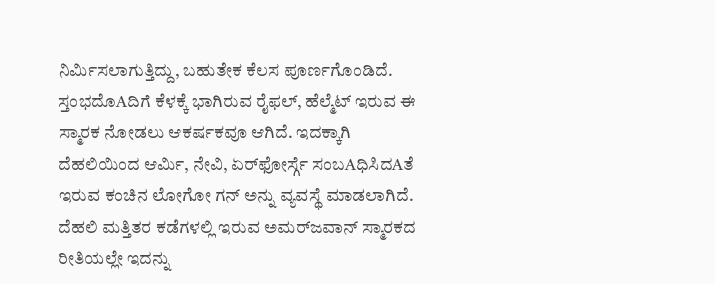ನಿರ್ಮಿಸಲಾಗುತ್ತಿದ್ದು, ಬಹುತೇಕ ಕೆಲಸ ಪೂರ್ಣಗೊಂಡಿದೆ. ಸ್ತಂಭದೊAದಿಗೆ ಕೆಳಕ್ಕೆ ಭಾಗಿರುವ ರೈಫಲ್, ಹೆಲ್ಮೆಟ್ ಇರುವ ಈ ಸ್ಮಾರಕ ನೋಡಲು ಆಕರ್ಷಕವೂ ಆಗಿದೆ. ಇದಕ್ಕಾಗಿ ದೆಹಲಿಯಿಂದ ಆರ್ಮಿ, ನೇವಿ, ಏರ್‌ಫೋರ್ಸ್ಗೆ ಸಂಬAಧಿಸಿದAತೆ ಇರುವ ಕಂಚಿನ ಲೋಗೋ ಗನ್ ಅನ್ನು ವ್ಯವಸ್ಥೆ ಮಾಡಲಾಗಿದೆ. ದೆಹಲಿ ಮತ್ತಿತರ ಕಡೆಗಳಲ್ಲಿ ಇರುವ ಅಮರ್‌ಜವಾನ್ ಸ್ಮಾರಕದ ರೀತಿಯಲ್ಲೇ ಇದನ್ನು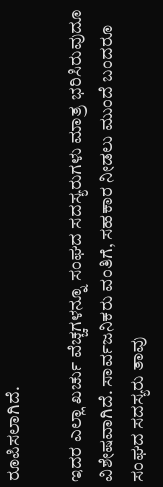ರೂಪಿಸಲಾಗಿದೆ.

ಇದರ ಎಲ್ಲಾ ಖರ್ಚು ವೆಚ್ಚಗಳನ್ನೂ ಸಂಘದ ಸದಸ್ಯರುಗಳು ಮಾತ್ರ ಭರಿಸಿರುವುದೂ ವಿಶೇಷವಾಗಿದೆ. ಸಾರ್ವಜನಿಕರು ವಂತಿಗೆ, ಸಹಕಾರ ನೀಡಲು ಮುಂದೆ ಬಂದರೂ ಸಂಘದ ಸದಸ್ಯರು ತಾವು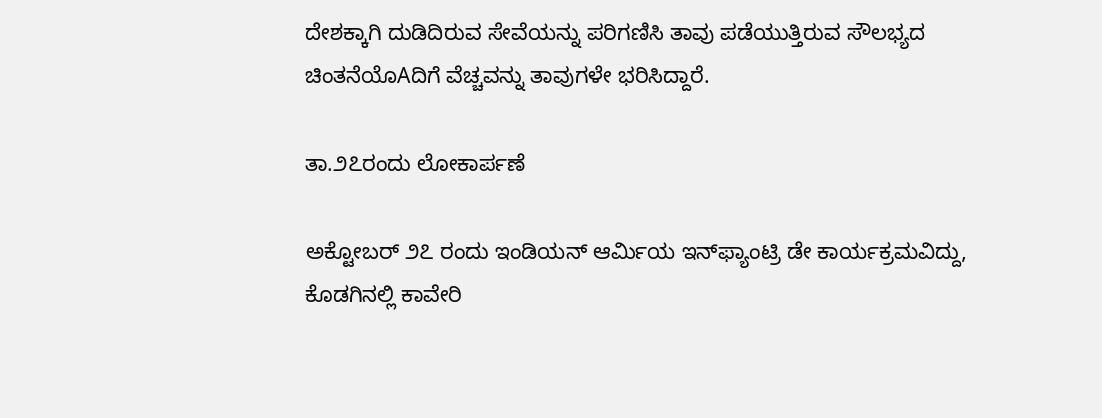ದೇಶಕ್ಕಾಗಿ ದುಡಿದಿರುವ ಸೇವೆಯನ್ನು ಪರಿಗಣಿಸಿ ತಾವು ಪಡೆಯುತ್ತಿರುವ ಸೌಲಭ್ಯದ ಚಿಂತನೆಯೊAದಿಗೆ ವೆಚ್ಚವನ್ನು ತಾವುಗಳೇ ಭರಿಸಿದ್ದಾರೆ.

ತಾ.೨೭ರಂದು ಲೋಕಾರ್ಪಣೆ

ಅಕ್ಟೋಬರ್ ೨೭ ರಂದು ಇಂಡಿಯನ್ ಆರ್ಮಿಯ ಇನ್‌ಫ್ಯಾಂಟ್ರಿ ಡೇ ಕಾರ್ಯಕ್ರಮವಿದ್ದು, ಕೊಡಗಿನಲ್ಲಿ ಕಾವೇರಿ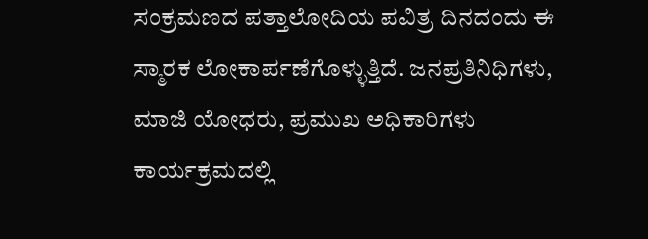ಸಂಕ್ರಮಣದ ಪತ್ತಾಲೋದಿಯ ಪವಿತ್ರ ದಿನದಂದು ಈ ಸ್ಮಾರಕ ಲೋಕಾರ್ಪಣೆಗೊಳ್ಳುತ್ತಿದೆ. ಜನಪ್ರತಿನಿಧಿಗಳು, ಮಾಜಿ ಯೋಧರು, ಪ್ರಮುಖ ಅಧಿಕಾರಿಗಳು ಕಾರ್ಯಕ್ರಮದಲ್ಲಿ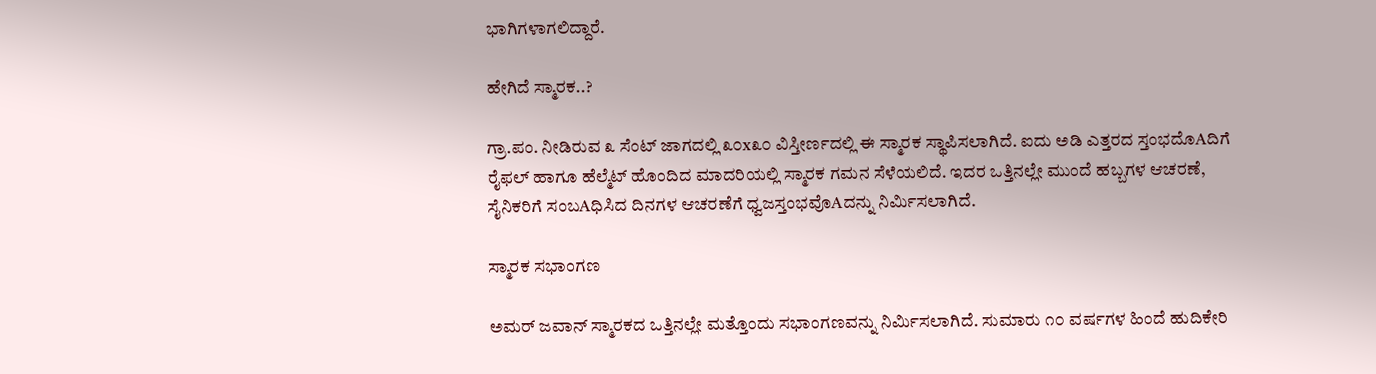ಭಾಗಿಗಳಾಗಲಿದ್ದಾರೆ.

ಹೇಗಿದೆ ಸ್ಮಾರಕ..?

ಗ್ರಾ.ಪಂ. ನೀಡಿರುವ ೩ ಸೆಂಟ್ ಜಾಗದಲ್ಲಿ ೩೦x೩೦ ವಿಸ್ತೀರ್ಣದಲ್ಲಿ ಈ ಸ್ಮಾರಕ ಸ್ಥಾಪಿಸಲಾಗಿದೆ. ಐದು ಅಡಿ ಎತ್ತರದ ಸ್ತಂಭದೊAದಿಗೆ ರೈಫಲ್ ಹಾಗೂ ಹೆಲ್ಮೆಟ್ ಹೊಂದಿದ ಮಾದರಿಯಲ್ಲಿ ಸ್ಮಾರಕ ಗಮನ ಸೆಳೆಯಲಿದೆ. ಇದರ ಒತ್ತಿನಲ್ಲೇ ಮುಂದೆ ಹಬ್ಬಗಳ ಆಚರಣೆ, ಸೈನಿಕರಿಗೆ ಸಂಬAಧಿಸಿದ ದಿನಗಳ ಆಚರಣೆಗೆ ಧ್ವಜಸ್ತಂಭವೊAದನ್ನು ನಿರ್ಮಿಸಲಾಗಿದೆ.

ಸ್ಮಾರಕ ಸಭಾಂಗಣ

ಅಮರ್ ಜವಾನ್ ಸ್ಮಾರಕದ ಒತ್ತಿನಲ್ಲೇ ಮತ್ತೊಂದು ಸಭಾಂಗಣವನ್ನು ನಿರ್ಮಿಸಲಾಗಿದೆ. ಸುಮಾರು ೧೦ ವರ್ಷಗಳ ಹಿಂದೆ ಹುದಿಕೇರಿ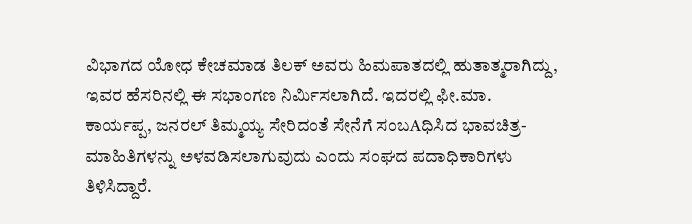ವಿಭಾಗದ ಯೋಧ ಕೇಚಮಾಡ ತಿಲಕ್ ಅವರು ಹಿಮಪಾತದಲ್ಲಿ ಹುತಾತ್ಮರಾಗಿದ್ದು, ಇವರ ಹೆಸರಿನಲ್ಲಿ ಈ ಸಭಾಂಗಣ ನಿರ್ಮಿಸಲಾಗಿದೆ. ಇದರಲ್ಲಿ ಫೀ.ಮಾ. ಕಾರ್ಯಪ್ಪ, ಜನರಲ್ ತಿಮ್ಮಯ್ಯ ಸೇರಿದಂತೆ ಸೇನೆಗೆ ಸಂಬAಧಿಸಿದ ಭಾವಚಿತ್ರ-ಮಾಹಿತಿಗಳನ್ನು ಅಳವಡಿಸಲಾಗುವುದು ಎಂದು ಸಂಘದ ಪದಾಧಿಕಾರಿಗಳು ತಿಳಿಸಿದ್ದಾರೆ.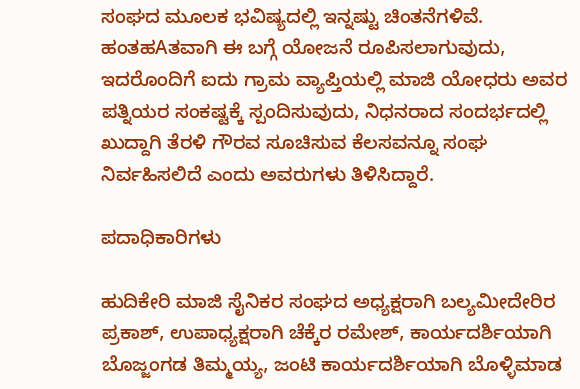ಸಂಘದ ಮೂಲಕ ಭವಿಷ್ಯದಲ್ಲಿ ಇನ್ನಷ್ಟು ಚಿಂತನೆಗಳಿವೆ. ಹಂತಹAತವಾಗಿ ಈ ಬಗ್ಗೆ ಯೋಜನೆ ರೂಪಿಸಲಾಗುವುದು, ಇದರೊಂದಿಗೆ ಐದು ಗ್ರಾಮ ವ್ಯಾಪ್ತಿಯಲ್ಲಿ ಮಾಜಿ ಯೋಧರು ಅವರ ಪತ್ನಿಯರ ಸಂಕಷ್ಟಕ್ಕೆ ಸ್ಪಂದಿಸುವುದು, ನಿಧನರಾದ ಸಂದರ್ಭದಲ್ಲಿ ಖುದ್ದಾಗಿ ತೆರಳಿ ಗೌರವ ಸೂಚಿಸುವ ಕೆಲಸವನ್ನೂ ಸಂಘ ನಿರ್ವಹಿಸಲಿದೆ ಎಂದು ಅವರುಗಳು ತಿಳಿಸಿದ್ದಾರೆ.

ಪದಾಧಿಕಾರಿಗಳು

ಹುದಿಕೇರಿ ಮಾಜಿ ಸೈನಿಕರ ಸಂಘದ ಅಧ್ಯಕ್ಷರಾಗಿ ಬಲ್ಯಮೀದೇರಿರ ಪ್ರಕಾಶ್, ಉಪಾಧ್ಯಕ್ಷರಾಗಿ ಚೆಕ್ಕೆರ ರಮೇಶ್, ಕಾರ್ಯದರ್ಶಿಯಾಗಿ ಬೊಜ್ಜಂಗಡ ತಿಮ್ಮಯ್ಯ, ಜಂಟಿ ಕಾರ್ಯದರ್ಶಿಯಾಗಿ ಬೊಳ್ಳಿಮಾಡ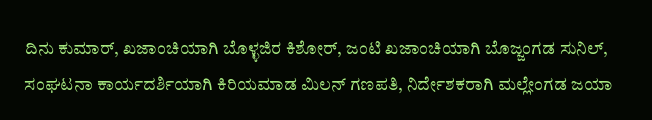ದಿನು ಕುಮಾರ್, ಖಜಾಂಚಿಯಾಗಿ ಬೊಳ್ಳಜಿರ ಕಿಶೋರ್, ಜಂಟಿ ಖಜಾಂಚಿಯಾಗಿ ಬೊಜ್ಜಂಗಡ ಸುನಿಲ್, ಸಂಘಟನಾ ಕಾರ್ಯದರ್ಶಿಯಾಗಿ ಕಿರಿಯಮಾಡ ಮಿಲನ್ ಗಣಪತಿ, ನಿರ್ದೇಶಕರಾಗಿ ಮಲ್ಲೇಂಗಡ ಜಯಾ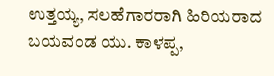ಉತ್ತಯ್ಯ, ಸಲಹೆಗಾರರಾಗಿ ಹಿರಿಯರಾದ ಬಯವಂಡ ಯು. ಕಾಳಪ್ಪ,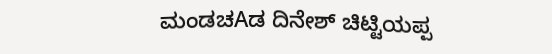ಮಂಡಚAಡ ದಿನೇಶ್ ಚಿಟ್ಟಿಯಪ್ಪ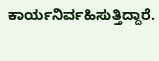ಕಾರ್ಯನಿರ್ವಹಿಸುತ್ತಿದ್ದಾರೆ.